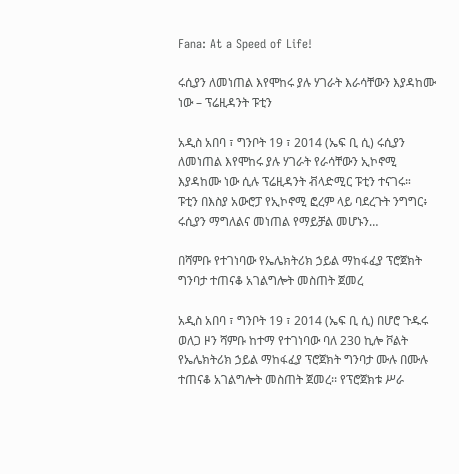Fana: At a Speed of Life!

ሩሲያን ለመነጠል እየሞከሩ ያሉ ሃገራት እራሳቸውን እያዳከሙ ነው – ፕሬዚዳንት ፑቲን

አዲስ አበባ ፣ ግንቦት 19 ፣ 2014 (ኤፍ ቢ ሲ) ሩሲያን ለመነጠል እየሞከሩ ያሉ ሃገራት የራሳቸውን ኢኮኖሚ እያዳከሙ ነው ሲሉ ፕሬዚዳንት ቭላድሚር ፑቲን ተናገሩ።   ፑቲን በእስያ አውሮፓ የኢኮኖሚ ፎረም ላይ ባደረጉት ንግግር፥ ሩሲያን ማግለልና መነጠል የማይቻል መሆኑን…

በሻምቡ የተገነባው የኤሌክትሪክ ኃይል ማከፋፈያ ፕሮጀክት ግንባታ ተጠናቆ አገልግሎት መስጠት ጀመረ

አዲስ አበባ ፣ ግንቦት 19 ፣ 2014 (ኤፍ ቢ ሲ) በሆሮ ጉዱሩ ወለጋ ዞን ሻምቡ ከተማ የተገነባው ባለ 230 ኪሎ ቮልት የኤሌክትሪክ ኃይል ማከፋፈያ ፕሮጀክት ግንባታ ሙሉ በሙሉ ተጠናቆ አገልግሎት መስጠት ጀመረ፡፡ የፕሮጀክቱ ሥራ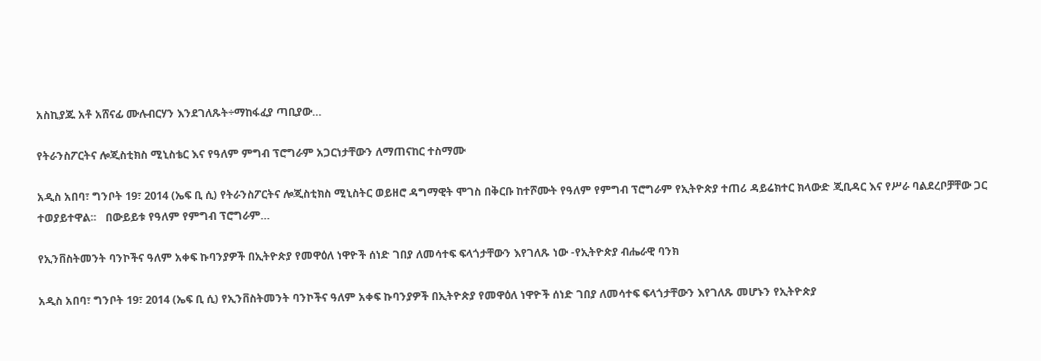አስኪያጁ አቶ አሸናፊ ሙሉብርሃን እንደገለጹት÷ማከፋፈያ ጣቢያው…

የትራንስፖርትና ሎጂስቲክስ ሚኒስቴር እና የዓለም ምግብ ፕሮግራም አጋርነታቸውን ለማጠናከር ተስማሙ

አዲስ አበባ፣ ግንቦት 19፣ 2014 (ኤፍ ቢ ሲ) የትራንስፖርትና ሎጂስቲክስ ሚኒስትር ወይዘሮ ዳግማዊት ሞገስ በቅርቡ ከተሾሙት የዓለም የምግብ ፕሮግራም የኢትዮጵያ ተጠሪ ዳይሬክተር ክላውድ ጂቢዳር እና የሥራ ባልደረቦቻቸው ጋር ተወያይተዋል፡፡   በውይይቱ የዓለም የምግብ ፕሮግራም…

የኢንቨስትመንት ባንኮችና ዓለም አቀፍ ኩባንያዎች በኢትዮጵያ የመዋዕለ ነዋዮች ሰነድ ገበያ ለመሳተፍ ፍላጎታቸውን እየገለጹ ነው -የኢትዮጵያ ብሔራዊ ባንክ

አዲስ አበባ፣ ግንቦት 19፣ 2014 (ኤፍ ቢ ሲ) የኢንቨስትመንት ባንኮችና ዓለም አቀፍ ኩባንያዎች በኢትዮጵያ የመዋዕለ ነዋዮች ሰነድ ገበያ ለመሳተፍ ፍላጎታቸውን እየገለጹ መሆኑን የኢትዮጵያ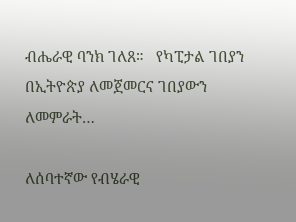ብሔራዊ ባንክ ገለጸ።   የካፒታል ገበያን በኢትዮጵያ ለመጀመርና ገበያውን ለመምራት…

ለሰባተኛው የብሄራዊ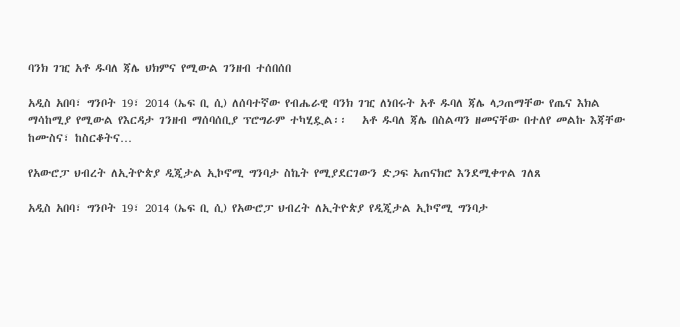ባንክ ገዢ አቶ ዱባለ ጃሌ ህክምና የሚውል ገንዘብ ተሰበሰበ

አዲስ አበባ፣ ግንቦት 19፣ 2014 (ኤፍ ቢ ሲ) ለሰባተኛው የብሔራዊ ባንክ ገዢ ለነበሩት አቶ ዱባለ ጃሌ ላጋጠማቸው የጤና እክል ማሳከሚያ የሚውል የእርዳታ ገንዘብ ማሰባሰቢያ ፕሮግራም ተካሂዷል፡፡   አቶ ዱባለ ጃሌ በስልጣን ዘመናቸው በተለየ መልኩ እጃቸው ከሙስና፣ ከስርቆትና…

የአውሮፓ ህብረት ለኢትዮጵያ ዲጂታል ኢኮኖሚ ግንባታ ስኬት የሚያደርገውን ድጋፍ አጠናክሮ እንደሚቀጥል ገለጸ

አዲስ አበባ፣ ግንቦት 19፣ 2014 (ኤፍ ቢ ሲ) የአውሮፓ ህብረት ለኢትዮጵያ የዲጂታል ኢኮኖሚ ግንባታ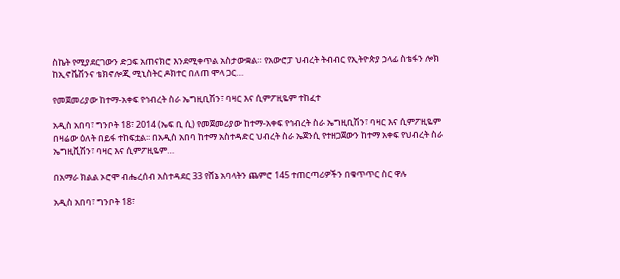ስኬት የሚያደርገውን ድጋፍ አጠናክሮ እንደሚቀጥል አስታውቋል። የአውሮፓ ህብረት ትብብር የኢትዮጵያ ኃላፊ ስቴፋን ሎክ ከኢኖቬሽንና ቴክኖሎጂ ሚኒስትር ዶክተር በለጠ ሞላ ጋር…

የመጀመሪያው ከተማ-አቀፍ የኅብረት ስራ ኤግዚቢሽን፣ ባዛር እና ሲምፖዚዬም ተከፈተ

አዲስ አበባ፣ ግንቦት 18፣ 2014 (ኤፍ ቢ ሲ) የመጀመሪያው ከተማ-አቀፍ የኅብረት ስራ ኤግዚቢሽን፣ ባዛር እና ሲምፖዚዬም በዛሬው ዕለት በይፋ ተከፍቷል፡፡ በአዲስ አበባ ከተማ አስተዳድር ህብረት ስራ ኤጀንሲ የተዘጋጀውን ከተማ አቀፍ የህብረት ስራ ኤግዚቪሽን፣ ባዛር እና ሲምፖዚዬም…

በአማራ ክልል ኦሮሞ ብሔረሰብ አስተዳደር 33 የሸኔ አባላትን ጨምሮ 145 ተጠርጣሪዎችን በቁጥጥር ስር ዋሉ

አዲስ አበባ፣ ግንቦት 18፣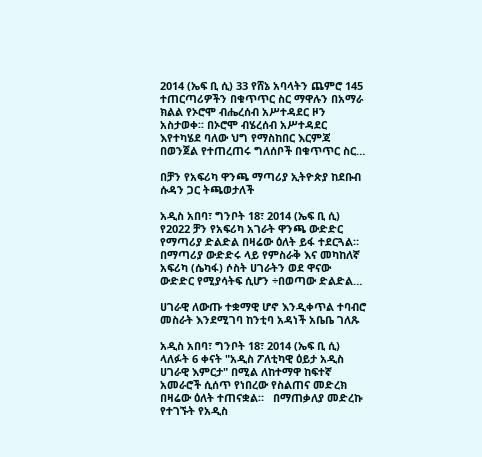2014 (ኤፍ ቢ ሲ) 33 የሸኔ አባላትን ጨምሮ 145 ተጠርጣሪዎችን በቁጥጥር ስር ማዋሉን በአማራ ክልል የኦሮሞ ብሔረሰብ አሥተዳደር ዞን አስታወቀ፡፡ በኦሮሞ ብሄረሰብ አሥተዳደር እየተካሄደ ባለው ህግ የማስከበር እርምጃ በወንጀል የተጠረጠሩ ግለሰቦች በቁጥጥር ስር…

በቻን የአፍሪካ ዋንጫ ማጣሪያ ኢትዮጵያ ከደቡብ ሱዳን ጋር ትጫወታለች

አዲስ አበባ፣ ግንቦት 18፣ 2014 (ኤፍ ቢ ሲ) የ2022 ቻን የአፍሪካ አገራት ዋንጫ ውድድር የማጣሪያ ድልድል በዛሬው ዕለት ይፋ ተደርጓል።   በማጣሪያ ውድድሩ ላይ የምስራቅ እና መካከለኛ አፍሪካ (ሴካፋ) ሶስት ሀገራትን ወደ ዋናው ውድድር የሚያሳትፍ ሲሆን ÷በወጣው ድልድል…

ሀገራዊ ለውጡ ተቋማዊ ሆኖ እንዲቀጥል ተባብሮ መስራት እንደሚገባ ከንቲባ አዳነች አቤቤ ገለጹ

አዲስ አበባ፣ ግንቦት 18፣ 2014 (ኤፍ ቢ ሲ) ላለፉት 6 ቀናት "አዲስ ፖለቲካዊ ዕይታ አዲስ ሀገራዊ እምርታ" በሚል ለከተማዋ ከፍተኛ አመራሮች ሲሰጥ የነበረው የስልጠና መድረክ በዛሬው ዕለት ተጠናቋል።   በማጠቃለያ መድረኩ የተገኙት የአዲስ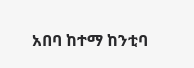አበባ ከተማ ከንቲባ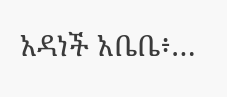አዳነች አቤቤ፥…